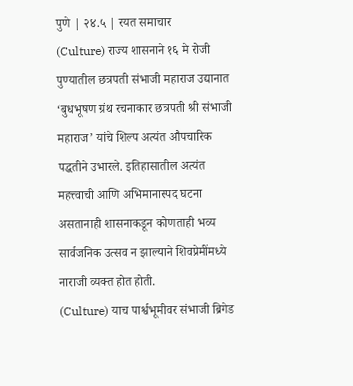पुणे | २४.५ | रयत समाचार
(Culture) राज्य शासनाने १६ मे रोजी पुण्यातील छत्रपती संभाजी महाराज उद्यानात ‘बुधभूषण ग्रंथ रचनाकार छत्रपती श्री संभाजी महाराज’ यांचे शिल्प अत्यंत औपचारिक पद्धतीने उभारले. इतिहासातील अत्यंत महत्त्वाची आणि अभिमानास्पद घटना असतानाही शासनाकडून कोणताही भव्य सार्वजनिक उत्सव न झाल्याने शिवप्रेमींमध्ये नाराजी व्यक्त होत होती.
(Culture) याच पार्श्वभूमीवर संभाजी ब्रिगेड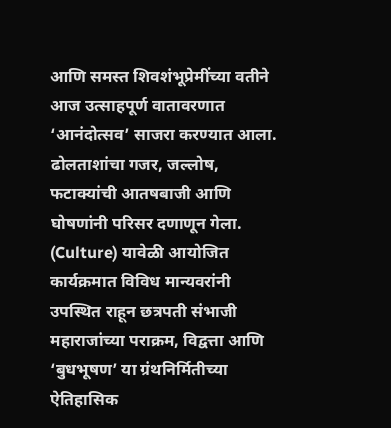आणि समस्त शिवशंभूप्रेमींच्या वतीने आज उत्साहपूर्ण वातावरणात ‘आनंदोत्सव’ साजरा करण्यात आला. ढोलताशांचा गजर, जल्लोष, फटाक्यांची आतषबाजी आणि घोषणांनी परिसर दणाणून गेला.
(Culture) यावेळी आयोजित कार्यक्रमात विविध मान्यवरांनी उपस्थित राहून छत्रपती संभाजी महाराजांच्या पराक्रम, विद्वत्ता आणि ‘बुधभूषण’ या ग्रंथनिर्मितीच्या ऐतिहासिक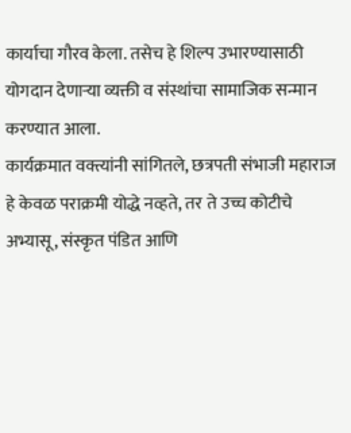कार्याचा गौरव केला. तसेच हे शिल्प उभारण्यासाठी योगदान देणाऱ्या व्यक्ती व संस्थांचा सामाजिक सन्मान करण्यात आला.
कार्यक्रमात वक्त्यांनी सांगितले, छत्रपती संभाजी महाराज हे केवळ पराक्रमी योद्धे नव्हते, तर ते उच्च कोटीचे अभ्यासू, संस्कृत पंडित आणि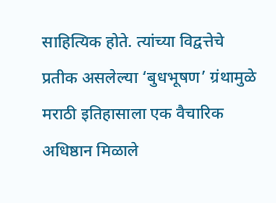साहित्यिक होते. त्यांच्या विद्वत्तेचे प्रतीक असलेल्या ‘बुधभूषण’ ग्रंथामुळे मराठी इतिहासाला एक वैचारिक अधिष्ठान मिळाले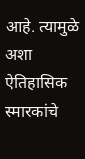आहे. त्यामुळे अशा ऐतिहासिक स्मारकांचे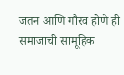जतन आणि गौरव होणे ही समाजाची सामूहिक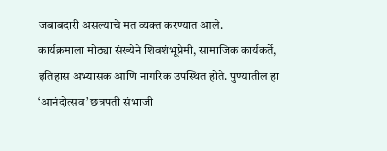जबाबदारी असल्याचे मत व्यक्त करण्यात आले.
कार्यक्रमाला मोठ्या संख्येने शिवशंभूप्रेमी, सामाजिक कार्यकर्ते, इतिहास अभ्यासक आणि नागरिक उपस्थित होते. पुण्यातील हा ‘आनंदोत्सव’ छत्रपती संभाजी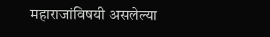महाराजांविषयी असलेल्या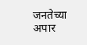जनतेच्या अपार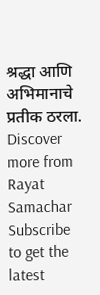श्रद्धा आणि अभिमानाचे प्रतीक ठरला.
Discover more from Rayat Samachar
Subscribe to get the latest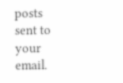posts sent to your email.